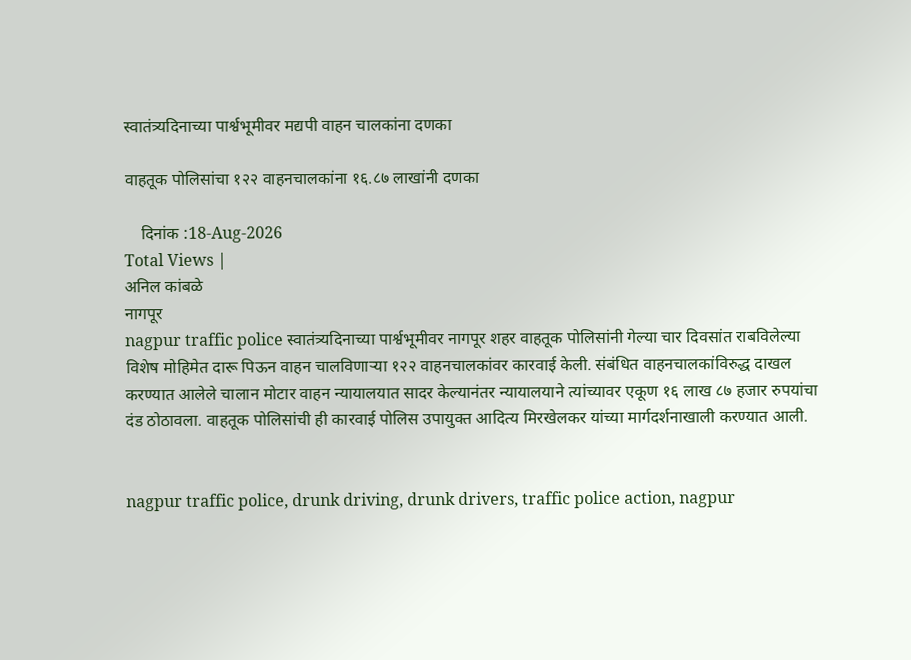स्वातंत्र्यदिनाच्या पार्श्वभूमीवर मद्यपी वाहन चालकांना दणका

वाहतूक पोलिसांचा १२२ वाहनचालकांना १६.८७ लाखांनी दणका

    दिनांक :18-Aug-2026
Total Views |
अनिल कांबळे
नागपूर
nagpur traffic police स्वातंत्र्यदिनाच्या पार्श्वभूमीवर नागपूर शहर वाहतूक पोलिसांनी गेल्या चार दिवसांत राबविलेल्या विशेष मोहिमेत दारू पिऊन वाहन चालविणाऱ्या १२२ वाहनचालकांवर कारवाई केली. संबंधित वाहनचालकांविरुद्ध दाखल करण्यात आलेले चालान मोटार वाहन न्यायालयात सादर केल्यानंतर न्यायालयाने त्यांच्यावर एकूण १६ लाख ८७ हजार रुपयांचा दंड ठोठावला. वाहतूक पोलिसांची ही कारवाई पोलिस उपायुक्त आदित्य मिरखेलकर यांच्या मार्गदर्शनाखाली करण्यात आली.


nagpur traffic police, drunk driving, drunk drivers, traffic police action, nagpur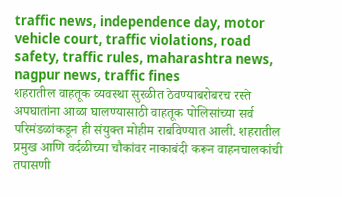traffic news, independence day, motor vehicle court, traffic violations, road safety, traffic rules, maharashtra news, nagpur news, traffic fines
शहरातील वाहतूक व्यवस्था सुरळीत ठेवण्याबरोबरच रस्ते अपघातांना आळा घालण्यासाठी वाहतूक पोलिसांच्या सर्व परिमंडळांकडून ही संयुक्त मोहीम राबविण्यात आली. शहरातील प्रमुख आणि वर्दळीच्या चौकांवर नाकाबंदी करून वाहनचालकांची तपासणी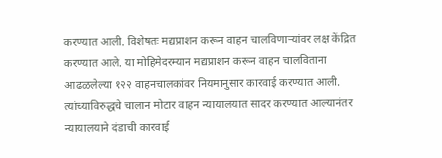करण्यात आली. विशेषतः मद्यप्राशन करून वाहन चालविणाऱ्यांवर लक्ष केंद्रित करण्यात आले. या मोहिमेदरम्यान मद्यप्राशन करून वाहन चालविताना आढळलेल्या १२२ वाहनचालकांवर नियमानुसार कारवाई करण्यात आली. त्यांच्याविरुद्धचे चालान मोटार वाहन न्यायालयात सादर करण्यात आल्यानंतर न्यायालयाने दंडाची कारवाई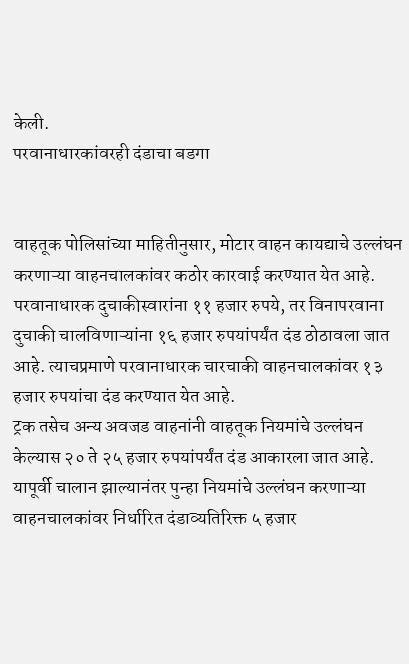केली.
परवानाधारकांवरही दंडाचा बडगा


वाहतूक पोलिसांच्या माहितीनुसार, मोटार वाहन कायद्याचे उल्लंघन करणाऱ्या वाहनचालकांवर कठोर कारवाई करण्यात येत आहे. परवानाधारक दुचाकीस्वारांना ११ हजार रुपये, तर विनापरवाना दुचाकी चालविणाऱ्यांना १६ हजार रुपयांपर्यंत दंड ठोठावला जात आहे. त्याचप्रमाणे परवानाधारक चारचाकी वाहनचालकांवर १३ हजार रुपयांचा दंड करण्यात येत आहे.
ट्रक तसेच अन्य अवजड वाहनांनी वाहतूक नियमांचे उल्लंघन केल्यास २० ते २५ हजार रुपयांपर्यंत दंड आकारला जात आहे. यापूर्वी चालान झाल्यानंतर पुन्हा नियमांचे उल्लंघन करणाऱ्या वाहनचालकांवर निर्धारित दंडाव्यतिरिक्त ५ हजार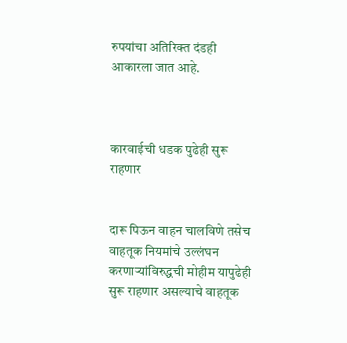रुपयांचा अतिरिक्त दंडही आकारला जात आहे.



कारवाईची धडक पुढेही सुरू राहणार


दारू पिऊन वाहन चालविणे तसेच वाहतूक नियमांचे उल्लंघन करणाऱ्यांविरुद्धची मोहीम यापुढेही सुरू राहणार असल्याचे वाहतूक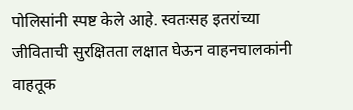पोलिसांनी स्पष्ट केले आहे. स्वतःसह इतरांच्या जीविताची सुरक्षितता लक्षात घेऊन वाहनचालकांनी वाहतूक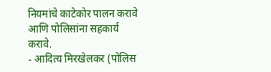नियमांचे काटेकोर पालन करावे आणि पोलिसांना सहकार्य करावे.
- आदित्य मिरखेलकर (पोलिस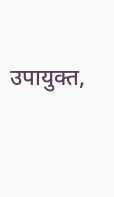उपायुक्त,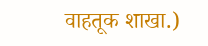वाहतूक शाखा.)